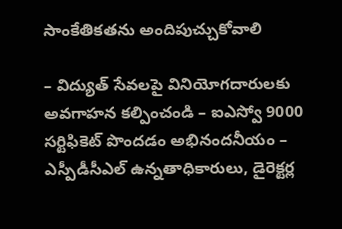సాంకేతికతను అందిపుచ్చుకోవాలి

– విద్యుత్ సేవలపై వినియోగదారులకు అవగాహన కల్పించండి – ఐఎస్వో 9000 సర్టిఫికెట్ పొందడం అభినందనీయం – ఎస్పీడీసీఎల్ ఉన్నతాధికారులు, డైరెక్టర్ల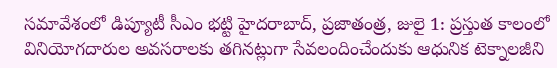సమావేశంలో డిప్యూటీ సీఎం భట్టి హైదరాబాద్, ప్రజాతంత్ర, జులై 1: ప్రస్తుత కాలంలో వినియోగదారుల అవసరాలకు తగినట్లుగా సేవలందించేందుకు ఆధునిక టెక్నాలజీని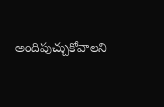అందిపుచ్చుకోవాలని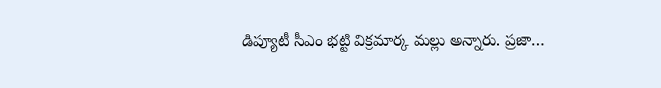డిప్యూటీ సీఎం భట్టి విక్రమార్క మల్లు అన్నారు. ప్రజా…